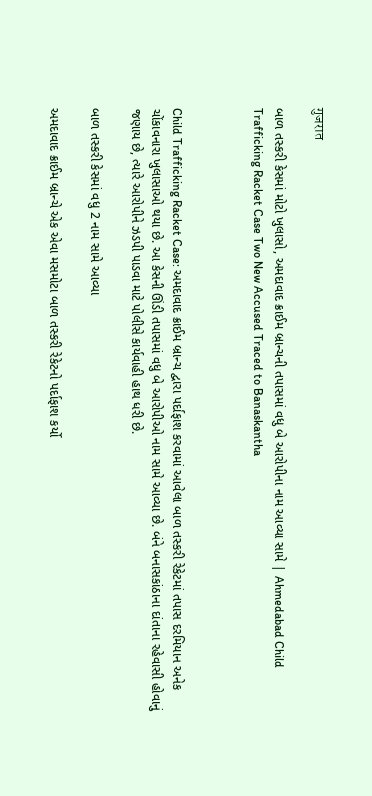गुजरात

બાળ તસ્કરી કેસમાં મોટો ખુલાસો, અમદાવાદ ક્રાઈમ બ્રાન્ચની તપાસમાં વધુ બે આરોપીના નામ આવ્યા સામે | Ahmedabad Child Trafficking Racket Case Two New Accused Traced to Banaskantha



Child Trafficking Racket Case: અમદાવાદ ક્રાઈમ બ્રાન્ચ દ્વારા પર્દાફાશ કરવામાં આવેલા બાળ તસ્કરી રેકેટમાં તપાસ દરમિયાન અનેક ચોંકાવનારા ખુલાસાઓ થયા છે. આ કેસની ઊંડી તપાસમાં વધુ બે આરોપીઓ નામ સામે આવ્યા છે. બંને બનાસકાંઠાના દાંતાના રહેવાસી હોવાનું જણાય છે, ત્યારે આરોપીને ઝડપી પાડવા માટે પોલીસે કાર્યવાહી હાથ ધરી છે.

બાળ તસ્કરી કેસમાં વધુ 2 નામ સામે આવ્યા

અમદાવાદ ક્રાઈમ બ્રાન્ચે એક એવા મસમોટા બાળ તસ્કરી રેકેટનો પર્દાફાશ કર્યો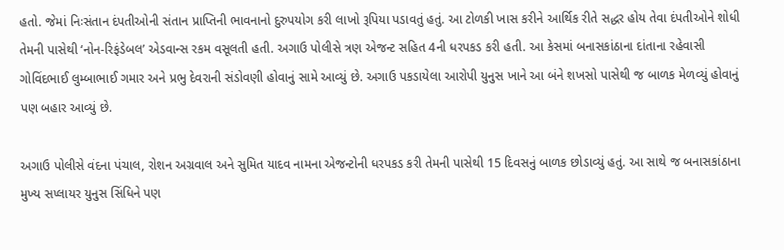હતો. જેમાં નિઃસંતાન દંપતીઓની સંતાન પ્રાપ્તિની ભાવનાનો દુરુપયોગ કરી લાખો રૂપિયા પડાવતું હતું. આ ટોળકી ખાસ કરીને આર્થિક રીતે સદ્ધર હોય તેવા દંપતીઓને શોધી તેમની પાસેથી ‘નોન-રિફંડેબલ’ એડવાન્સ રકમ વસૂલતી હતી. અગાઉ પોલીસે ત્રણ એજન્ટ સહિત 4ની ધરપકડ કરી હતી. આ કેસમાં બનાસકાંઠાના દાંતાના રહેવાસી ગોવિંદભાઈ લુમ્બાભાઈ ગમાર અને પ્રભુ દેવરાની સંડોવણી હોવાનું સામે આવ્યું છે. અગાઉ પકડાયેલા આરોપી યુનુસ ખાને આ બંને શખસો પાસેથી જ બાળક મેળવ્યું હોવાનું પણ બહાર આવ્યું છે.

અગાઉ પોલીસે વંદના પંચાલ, રોશન અગ્રવાલ અને સુમિત યાદવ નામના એજન્ટોની ધરપકડ કરી તેમની પાસેથી 15 દિવસનું બાળક છોડાવ્યું હતું. આ સાથે જ બનાસકાંઠાના મુખ્ય સપ્લાયર યુનુસ સિંધિને પણ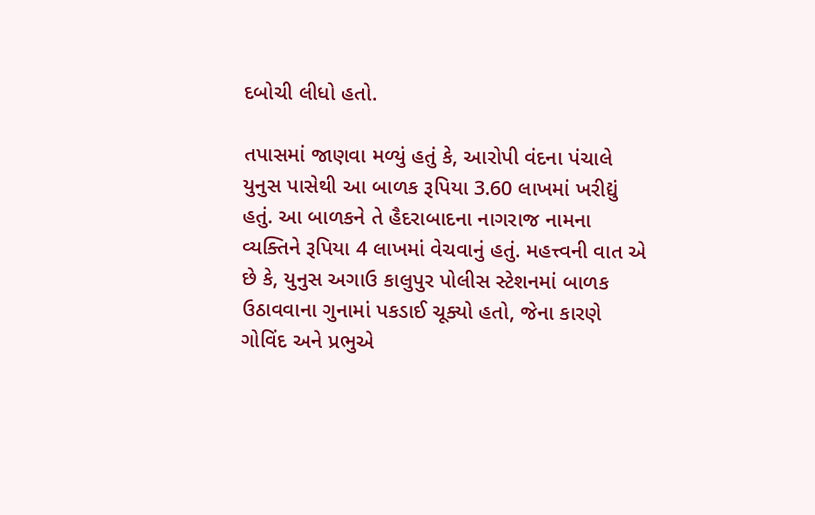દબોચી લીધો હતો.

તપાસમાં જાણવા મળ્યું હતું કે, આરોપી વંદના પંચાલે યુનુસ પાસેથી આ બાળક રૂપિયા 3.60 લાખમાં ખરીદ્યું હતું. આ બાળકને તે હૈદરાબાદના નાગરાજ નામના વ્યક્તિને રૂપિયા 4 લાખમાં વેચવાનું હતું. મહત્ત્વની વાત એ છે કે, યુનુસ અગાઉ કાલુપુર પોલીસ સ્ટેશનમાં બાળક ઉઠાવવાના ગુનામાં પકડાઈ ચૂક્યો હતો, જેના કારણે ગોવિંદ અને પ્રભુએ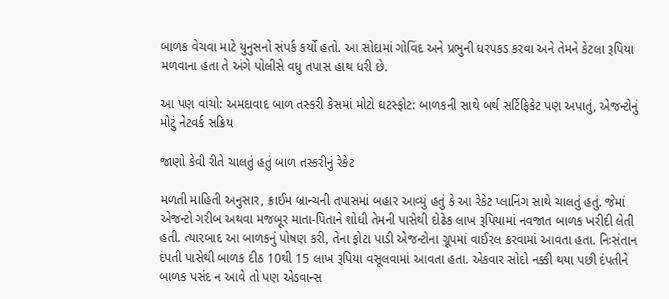બાળક વેચવા માટે યુનુસનો સંપર્ક કર્યો હતો. આ સોદામાં ગોવિંદ અને પ્રભુની ધરપકડ કરવા અને તેમને કેટલા રૂપિયા મળવાના હતા તે અંગે પોલીસે વધુ તપાસ હાથ ધરી છે.

આ પણ વાંચો: અમદાવાદ બાળ તસ્કરી કેસમાં મોટો ઘટસ્ફોટ: બાળકની સાથે બર્થ સર્ટિફિકેટ પણ અપાતું, એજન્ટોનું મોટું નેટવર્ક સક્રિય

જાણો કેવી રીતે ચાલતું હતું બાળ તસ્કરીનું રેકેટ

મળતી માહિતી અનુસાર, ક્રાઈમ બ્રાન્ચની તપાસમાં બહાર આવ્યું હતું કે આ રેકેટ પ્લાનિંગ સાથે ચાલતું હતું. જેમાં એજન્ટો ગરીબ અથવા મજબૂર માતા-પિતાને શોધી તેમની પાસેથી દોઢેક લાખ રૂપિયામાં નવજાત બાળક ખરીદી લેતી હતી. ત્યારબાદ આ બાળકનું પોષણ કરી, તેના ફોટા પાડી એજન્ટોના ગ્રૂપમાં વાઈરલ કરવામાં આવતા હતા. નિઃસંતાન દંપતી પાસેથી બાળક દીઠ 10થી 15 લાખ રૂપિયા વસૂલવામાં આવતા હતા. એકવાર સોદો નક્કી થયા પછી દંપતીને બાળક પસંદ ન આવે તો પણ એડવાન્સ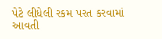પેટે લીધેલી રકમ પરત કરવામાં આવતી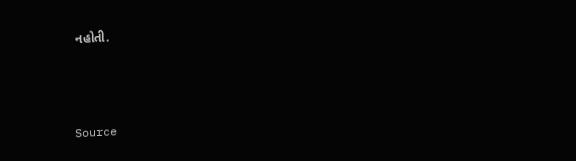નહોતી.



Source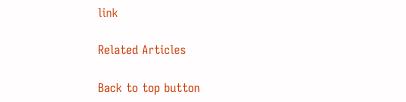link

Related Articles

Back to top button